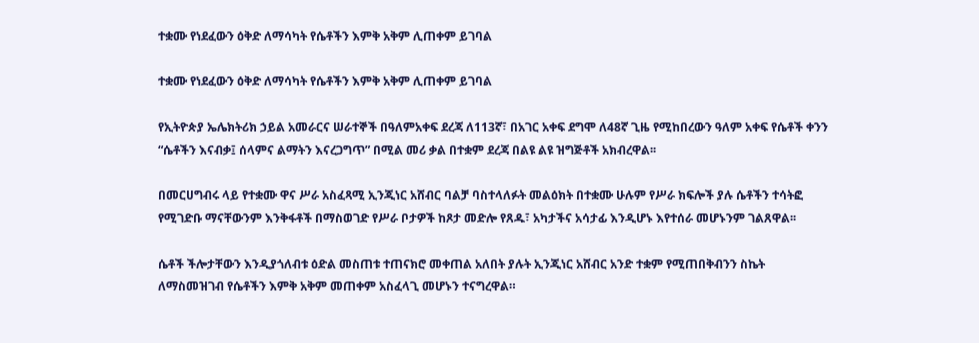ተቋሙ የነደፈውን ዕቅድ ለማሳካት የሴቶችን እምቅ አቅም ሊጠቀም ይገባል

ተቋሙ የነደፈውን ዕቅድ ለማሳካት የሴቶችን እምቅ አቅም ሊጠቀም ይገባል

የኢትዮጵያ ኤሌክትሪክ ኃይል አመራርና ሠራተኞች በዓለምአቀፍ ደረጃ ለ113ኛ፣ በአገር አቀፍ ደግሞ ለ48ኛ ጊዜ የሚከበረውን ዓለም አቀፍ የሴቶች ቀንን “ሴቶችን እናብቃ፤ ሰላምና ልማትን እናረጋግጥ” በሚል መሪ ቃል በተቋም ደረጃ በልዩ ልዩ ዝግጅቶች አክብረዋል፡፡

በመርሀግብሩ ላይ የተቋሙ ዋና ሥራ አስፈጻሚ ኢንጂነር አሸብር ባልቻ ባስተላለፉት መልዕክት በተቋሙ ሁሉም የሥራ ክፍሎች ያሉ ሴቶችን ተሳትፎ የሚገድቡ ማናቸውንም እንቅፋቶች በማስወገድ የሥራ ቦታዎች ከጾታ መድሎ የጸዱ፣ አካታችና አሳታፊ እንዲሆኑ እየተሰራ መሆኑንም ገልጸዋል፡፡

ሴቶች ችሎታቸውን እንዲያጎለብቱ ዕድል መስጠቱ ተጠናክሮ መቀጠል አለበት ያሉት ኢንጂነር አሸብር አንድ ተቋም የሚጠበቅብንን ስኬት ለማስመዝገብ የሴቶችን እምቅ አቅም መጠቀም አስፈላጊ መሆኑን ተናግረዋል።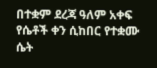በተቋም ደረጃ ዓለም አቀፍ የሴቶች ቀን ሲከበር የተቋሙ ሴት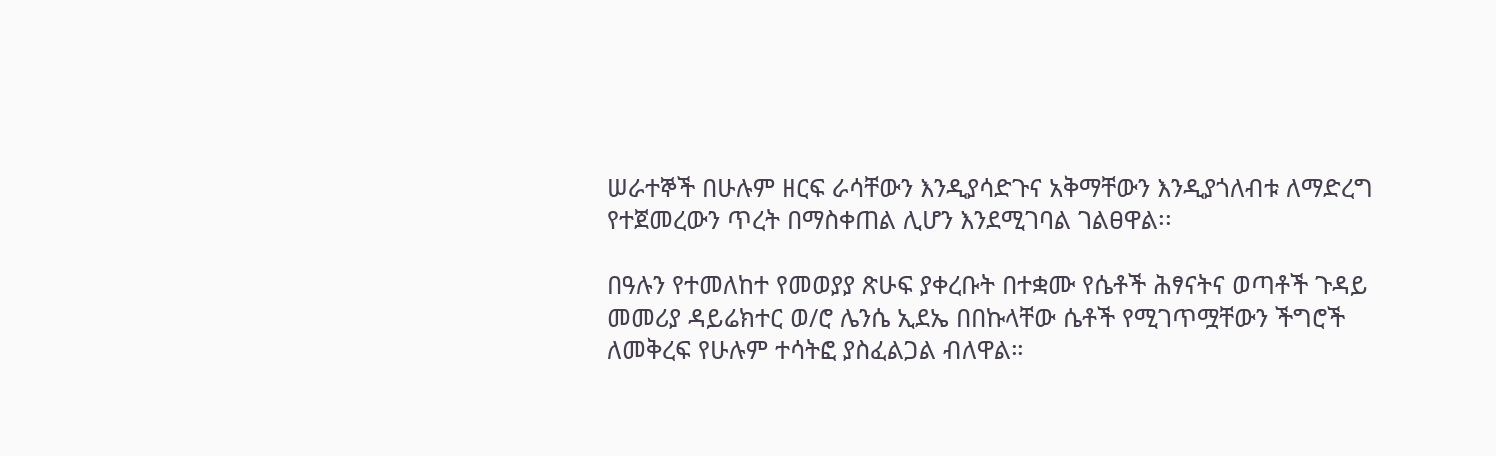ሠራተኞች በሁሉም ዘርፍ ራሳቸውን እንዲያሳድጉና አቅማቸውን እንዲያጎለብቱ ለማድረግ የተጀመረውን ጥረት በማስቀጠል ሊሆን እንደሚገባል ገልፀዋል፡፡

በዓሉን የተመለከተ የመወያያ ጽሁፍ ያቀረቡት በተቋሙ የሴቶች ሕፃናትና ወጣቶች ጉዳይ መመሪያ ዳይሬክተር ወ/ሮ ሌንሴ ኢደኤ በበኩላቸው ሴቶች የሚገጥሟቸውን ችግሮች ለመቅረፍ የሁሉም ተሳትፎ ያስፈልጋል ብለዋል።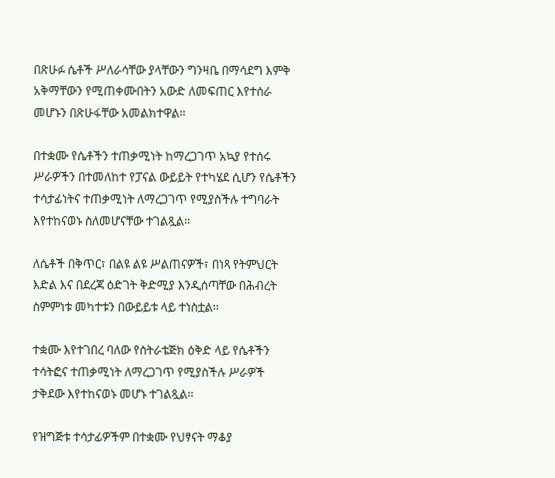በጽሁፉ ሴቶች ሥለራሳቸው ያላቸውን ግንዛቤ በማሳደግ እምቅ አቅማቸውን የሚጠቀሙበትን አውድ ለመፍጠር እየተሰራ መሆኑን በጽሁፋቸው አመልክተዋል፡፡

በተቋሙ የሴቶችን ተጠቃሚነት ከማረጋገጥ አኳያ የተሰሩ ሥራዎችን በተመለከተ የፓናል ውይይት የተካሄደ ሲሆን የሴቶችን ተሳታፊነትና ተጠቃሚነት ለማረጋገጥ የሚያስችሉ ተግባራት እየተከናወኑ ስለመሆናቸው ተገልጿል፡፡

ለሴቶች በቅጥር፣ በልዩ ልዩ ሥልጠናዎች፣ በነጻ የትምህርት እድል እና በደረጃ ዕድገት ቅድሚያ እንዲሰጣቸው በሕብረት ስምምነቱ መካተቱን በውይይቱ ላይ ተነስቷል፡፡

ተቋሙ እየተገበረ ባለው የስትራቴጅክ ዕቅድ ላይ የሴቶችን ተሳትፎና ተጠቃሚነት ለማረጋገጥ የሚያስችሉ ሥራዎች ታቅደው እየተከናወኑ መሆኑ ተገልጿል፡፡

የዝግጅቱ ተሳታፊዎችም በተቋሙ የህፃናት ማቆያ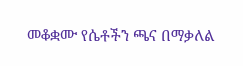መቆቋሙ የሴቶችን ጫና በማቃለል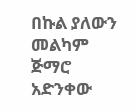በኩል ያለውን መልካም ጅማሮ አድንቀው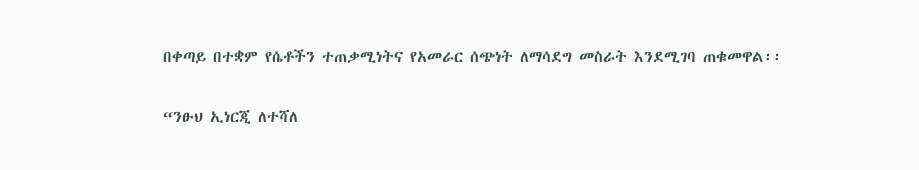በቀጣይ በተቋም የሴቶችን ተጠቃሚነትና የአመራር ሰጭነት ለማሳደግ መስራት እንደሚገባ ጠቁመዋል፡፡

“ንፁህ ኢነርጂ ለተሻለ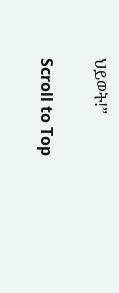ህይወት!”

Scroll to Top